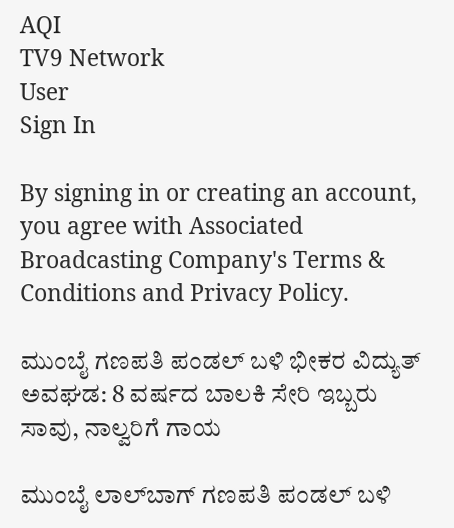AQI
TV9 Network
User
Sign In

By signing in or creating an account, you agree with Associated Broadcasting Company's Terms & Conditions and Privacy Policy.

ಮುಂಬೈ ಗಣಪತಿ ಪಂಡಲ್ ಬಳಿ ಭೀಕರ ವಿದ್ಯುತ್ ಅವಘಡ: 8 ವರ್ಷದ ಬಾಲಕಿ ಸೇರಿ ಇಬ್ಬರು ಸಾವು, ನಾಲ್ವರಿಗೆ ಗಾಯ

ಮುಂಬೈ ಲಾಲ್‌ಬಾಗ್ ಗಣಪತಿ ಪಂಡಲ್ ಬಳಿ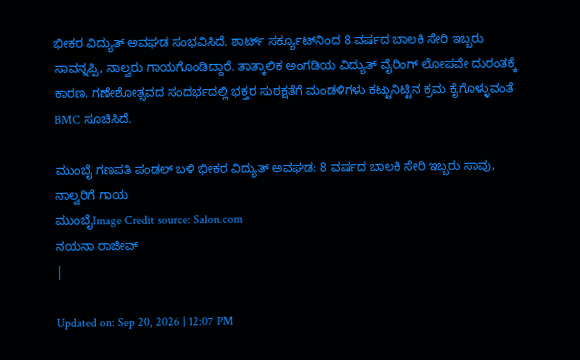ಭೀಕರ ವಿದ್ಯುತ್ ಅವಘಡ ಸಂಭವಿಸಿದೆ. ಶಾರ್ಟ್ ಸರ್ಕ್ಯೂಟ್‌ನಿಂದ 8 ವರ್ಷದ ಬಾಲಕಿ ಸೇರಿ ಇಬ್ಬರು ಸಾವನ್ನಪ್ಪಿ, ನಾಲ್ವರು ಗಾಯಗೊಂಡಿದ್ದಾರೆ. ತಾತ್ಕಾಲಿಕ ಅಂಗಡಿಯ ವಿದ್ಯುತ್ ವೈರಿಂಗ್ ಲೋಪವೇ ದುರಂತಕ್ಕೆ ಕಾರಣ. ಗಣೇಶೋತ್ಸವದ ಸಂದರ್ಭದಲ್ಲಿ ಭಕ್ತರ ಸುರಕ್ಷತೆಗೆ ಮಂಡಳಿಗಳು ಕಟ್ಟುನಿಟ್ಟಿನ ಕ್ರಮ ಕೈಗೊಳ್ಳುವಂತೆ BMC ಸೂಚಿಸಿದೆ.

ಮುಂಬೈ ಗಣಪತಿ ಪಂಡಲ್ ಬಳಿ ಭೀಕರ ವಿದ್ಯುತ್ ಅವಘಡ: 8 ವರ್ಷದ ಬಾಲಕಿ ಸೇರಿ ಇಬ್ಬರು ಸಾವು, ನಾಲ್ವರಿಗೆ ಗಾಯ
ಮುಂಬೈImage Credit source: Salon.com
ನಯನಾ ರಾಜೀವ್
|

Updated on: Sep 20, 2026 | 12:07 PM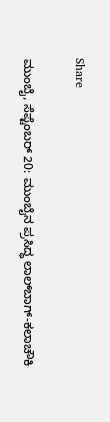Share

ಮುಂಬೈ, ಸೆಪ್ಟೆಂಬರ್ 20: ಮುಂಬೈನ ಪ್ರಸಿದ್ಧ ಲಾಲ್‌ಬಾಗ್-ಕಲಾಚೌಕಿ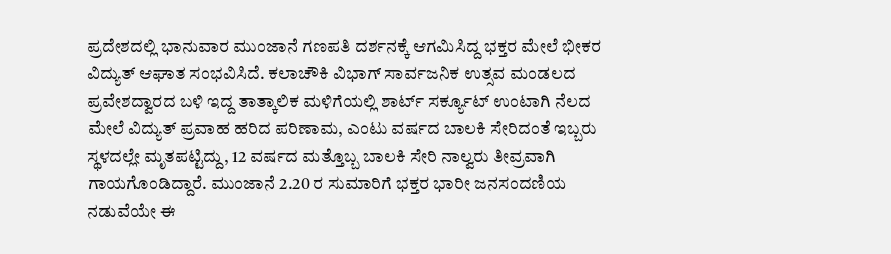ಪ್ರದೇಶದಲ್ಲಿ ಭಾನುವಾರ ಮುಂಜಾನೆ ಗಣಪತಿ ದರ್ಶನಕ್ಕೆ ಆಗಮಿಸಿದ್ದ ಭಕ್ತರ ಮೇಲೆ ಭೀಕರ ವಿದ್ಯುತ್ ಆಘಾತ ಸಂಭವಿಸಿದೆ. ಕಲಾಚೌಕಿ ವಿಭಾಗ್ ಸಾರ್ವಜನಿಕ ಉತ್ಸವ ಮಂಡಲದ ಪ್ರವೇಶದ್ವಾರದ ಬಳಿ ಇದ್ದ ತಾತ್ಕಾಲಿಕ ಮಳಿಗೆಯಲ್ಲಿ ಶಾರ್ಟ್ ಸರ್ಕ್ಯೂಟ್ ಉಂಟಾಗಿ ನೆಲದ ಮೇಲೆ ವಿದ್ಯುತ್ ಪ್ರವಾಹ ಹರಿದ ಪರಿಣಾಮ, ಎಂಟು ವರ್ಷದ ಬಾಲಕಿ ಸೇರಿದಂತೆ ಇಬ್ಬರು ಸ್ಥಳದಲ್ಲೇ ಮೃತಪಟ್ಟಿದ್ದು, 12 ವರ್ಷದ ಮತ್ತೊಬ್ಬ ಬಾಲಕಿ ಸೇರಿ ನಾಲ್ವರು ತೀವ್ರವಾಗಿ ಗಾಯಗೊಂಡಿದ್ದಾರೆ. ಮುಂಜಾನೆ 2.20 ರ ಸುಮಾರಿಗೆ ಭಕ್ತರ ಭಾರೀ ಜನಸಂದಣಿಯ ನಡುವೆಯೇ ಈ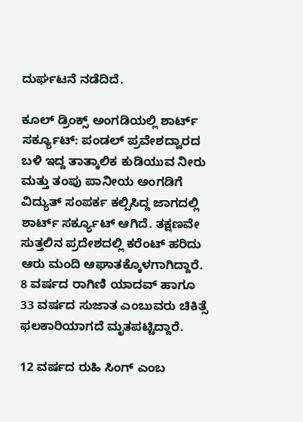ದುರ್ಘಟನೆ ನಡೆದಿದೆ.

ಕೂಲ್ ಡ್ರಿಂಕ್ಸ್ ಅಂಗಡಿಯಲ್ಲಿ ಶಾರ್ಟ್ ಸರ್ಕ್ಯೂಟ್: ಪಂಡಲ್ ಪ್ರವೇಶದ್ವಾರದ ಬಳಿ ಇದ್ದ ತಾತ್ಕಾಲಿಕ ಕುಡಿಯುವ ನೀರು ಮತ್ತು ತಂಪು ಪಾನೀಯ ಅಂಗಡಿಗೆ ವಿದ್ಯುತ್ ಸಂಪರ್ಕ ಕಲ್ಪಿಸಿದ್ದ ಜಾಗದಲ್ಲಿ ಶಾರ್ಟ್ ಸರ್ಕ್ಯೂಟ್ ಆಗಿದೆ. ತಕ್ಷಣವೇ ಸುತ್ತಲಿನ ಪ್ರದೇಶದಲ್ಲಿ ಕರೆಂಟ್ ಹರಿದು ಆರು ಮಂದಿ ಆಘಾತಕ್ಕೊಳಗಾಗಿದ್ದಾರೆ. 8 ವರ್ಷದ ರಾಗಿಣಿ ಯಾದವ್ ಹಾಗೂ 33 ವರ್ಷದ ಸುಜಾತ ಎಂಬುವರು ಚಿಕಿತ್ಸೆ ಫಲಕಾರಿಯಾಗದೆ ಮೃತಪಟ್ಟಿದ್ದಾರೆ.

12 ವರ್ಷದ ರುಹಿ ಸಿಂಗ್ ಎಂಬ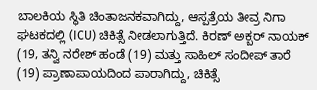ಬಾಲಕಿಯ ಸ್ಥಿತಿ ಚಿಂತಾಜನಕವಾಗಿದ್ದು, ಆಸ್ಪತ್ರೆಯ ತೀವ್ರ ನಿಗಾ ಘಟಕದಲ್ಲಿ (ICU) ಚಿಕಿತ್ಸೆ ನೀಡಲಾಗುತ್ತಿದೆ. ಕಿರಣ್ ಅಕ್ಬರ್ ನಾಯಕ್ (19, ತನ್ವಿ ನರೇಶ್ ಹಂಡೆ (19) ಮತ್ತು ಸಾಹಿಲ್ ಸಂದೀಪ್ ತಾರೆ (19) ಪ್ರಾಣಾಪಾಯದಿಂದ ಪಾರಾಗಿದ್ದು, ಚಿಕಿತ್ಸೆ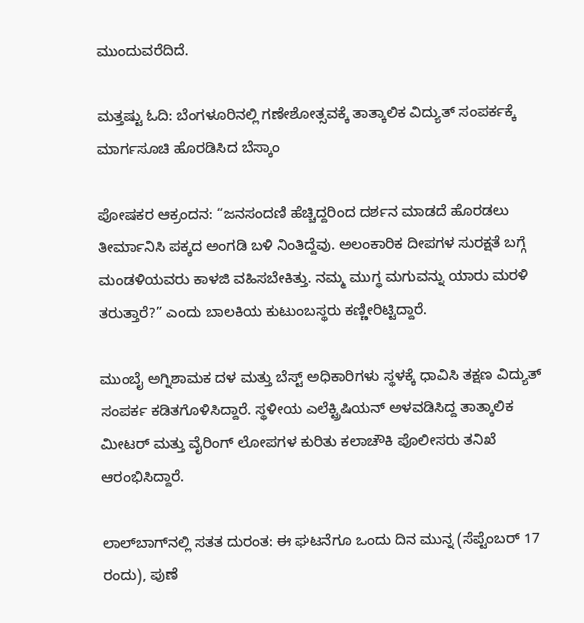ಮುಂದುವರೆದಿದೆ.

ಮತ್ತಷ್ಟು ಓದಿ: ಬೆಂಗಳೂರಿನಲ್ಲಿ ಗಣೇಶೋತ್ಸವಕ್ಕೆ ತಾತ್ಕಾಲಿಕ ವಿದ್ಯುತ್ ಸಂಪರ್ಕಕ್ಕೆ ಮಾರ್ಗಸೂಚಿ ಹೊರಡಿಸಿದ ಬೆಸ್ಕಾಂ

ಪೋಷಕರ ಆಕ್ರಂದನ: “ಜನಸಂದಣಿ ಹೆಚ್ಚಿದ್ದರಿಂದ ದರ್ಶನ ಮಾಡದೆ ಹೊರಡಲು ತೀರ್ಮಾನಿಸಿ ಪಕ್ಕದ ಅಂಗಡಿ ಬಳಿ ನಿಂತಿದ್ದೆವು. ಅಲಂಕಾರಿಕ ದೀಪಗಳ ಸುರಕ್ಷತೆ ಬಗ್ಗೆ ಮಂಡಳಿಯವರು ಕಾಳಜಿ ವಹಿಸಬೇಕಿತ್ತು. ನಮ್ಮ ಮುಗ್ಧ ಮಗುವನ್ನು ಯಾರು ಮರಳಿ ತರುತ್ತಾರೆ?” ಎಂದು ಬಾಲಕಿಯ ಕುಟುಂಬಸ್ಥರು ಕಣ್ಣೀರಿಟ್ಟಿದ್ದಾರೆ.

ಮುಂಬೈ ಅಗ್ನಿಶಾಮಕ ದಳ ಮತ್ತು ಬೆಸ್ಟ್ ಅಧಿಕಾರಿಗಳು ಸ್ಥಳಕ್ಕೆ ಧಾವಿಸಿ ತಕ್ಷಣ ವಿದ್ಯುತ್ ಸಂಪರ್ಕ ಕಡಿತಗೊಳಿಸಿದ್ದಾರೆ. ಸ್ಥಳೀಯ ಎಲೆಕ್ಟ್ರಿಷಿಯನ್ ಅಳವಡಿಸಿದ್ದ ತಾತ್ಕಾಲಿಕ ಮೀಟರ್ ಮತ್ತು ವೈರಿಂಗ್ ಲೋಪಗಳ ಕುರಿತು ಕಲಾಚೌಕಿ ಪೊಲೀಸರು ತನಿಖೆ ಆರಂಭಿಸಿದ್ದಾರೆ.

ಲಾಲ್‌ಬಾಗ್‌ನಲ್ಲಿ ಸತತ ದುರಂತ: ಈ ಘಟನೆಗೂ ಒಂದು ದಿನ ಮುನ್ನ (ಸೆಪ್ಟೆಂಬರ್ 17 ರಂದು), ಪುಣೆ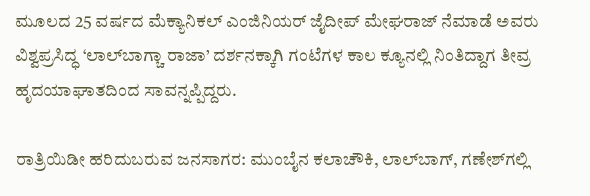ಮೂಲದ 25 ವರ್ಷದ ಮೆಕ್ಯಾನಿಕಲ್ ಎಂಜಿನಿಯರ್ ಜೈದೀಪ್ ಮೇಘರಾಜ್ ನೆಮಾಡೆ ಅವರು ವಿಶ್ವಪ್ರಸಿದ್ಧ ‘ಲಾಲ್‌ಬಾಗ್ಚಾ ರಾಜಾ’ ದರ್ಶನಕ್ಕಾಗಿ ಗಂಟೆಗಳ ಕಾಲ ಕ್ಯೂನಲ್ಲಿ ನಿಂತಿದ್ದಾಗ ತೀವ್ರ ಹೃದಯಾಘಾತದಿಂದ ಸಾವನ್ನಪ್ಪಿದ್ದರು.

ರಾತ್ರಿಯಿಡೀ ಹರಿದುಬರುವ ಜನಸಾಗರ: ಮುಂಬೈನ ಕಲಾಚೌಕಿ, ಲಾಲ್‌ಬಾಗ್, ಗಣೇಶ್‌ಗಲ್ಲಿ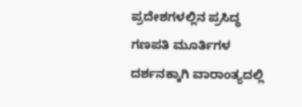ಪ್ರದೇಶಗಳಲ್ಲಿನ ಪ್ರಸಿದ್ಧ ಗಣಪತಿ ಮೂರ್ತಿಗಳ ದರ್ಶನಕ್ಕಾಗಿ ವಾರಾಂತ್ಯದಲ್ಲಿ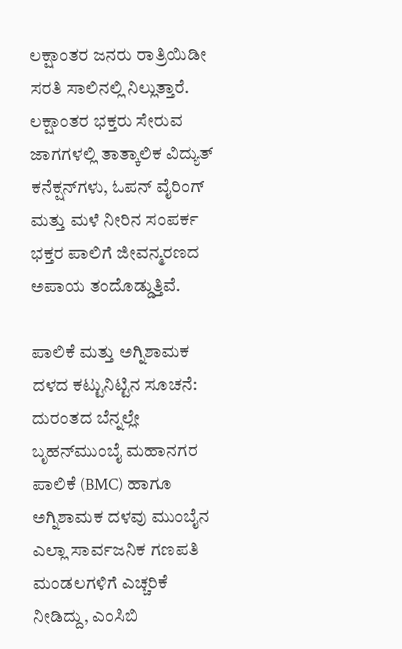ಲಕ್ಷಾಂತರ ಜನರು ರಾತ್ರಿಯಿಡೀ ಸರತಿ ಸಾಲಿನಲ್ಲಿ ನಿಲ್ಲುತ್ತಾರೆ. ಲಕ್ಷಾಂತರ ಭಕ್ತರು ಸೇರುವ ಜಾಗಗಳಲ್ಲಿ ತಾತ್ಕಾಲಿಕ ವಿದ್ಯುತ್ ಕನೆಕ್ಷನ್‌ಗಳು, ಓಪನ್ ವೈರಿಂಗ್ ಮತ್ತು ಮಳೆ ನೀರಿನ ಸಂಪರ್ಕ ಭಕ್ತರ ಪಾಲಿಗೆ ಜೀವನ್ಮರಣದ ಅಪಾಯ ತಂದೊಡ್ಡುತ್ತಿವೆ.

ಪಾಲಿಕೆ ಮತ್ತು ಅಗ್ನಿಶಾಮಕ ದಳದ ಕಟ್ಟುನಿಟ್ಟಿನ ಸೂಚನೆ: ದುರಂತದ ಬೆನ್ನಲ್ಲೇ ಬೃಹನ್‌ಮುಂಬೈ ಮಹಾನಗರ ಪಾಲಿಕೆ (BMC) ಹಾಗೂ ಅಗ್ನಿಶಾಮಕ ದಳವು ಮುಂಬೈನ ಎಲ್ಲಾ ಸಾರ್ವಜನಿಕ ಗಣಪತಿ ಮಂಡಲಗಳಿಗೆ ಎಚ್ಚರಿಕೆ ನೀಡಿದ್ದು, ಎಂಸಿಬಿ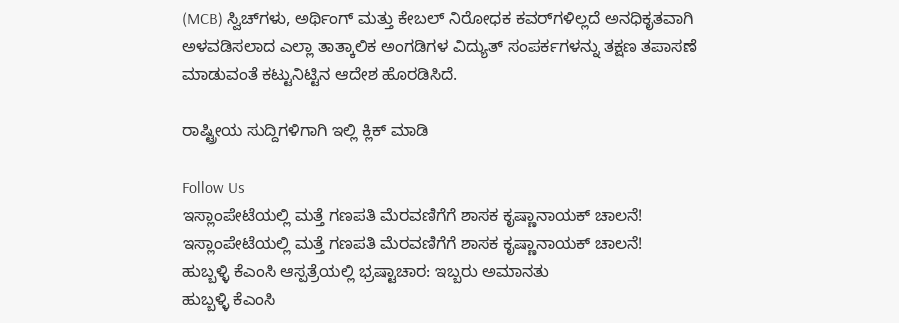(MCB) ಸ್ವಿಚ್‌ಗಳು, ಅರ್ಥಿಂಗ್ ಮತ್ತು ಕೇಬಲ್ ನಿರೋಧಕ ಕವರ್‌ಗಳಿಲ್ಲದೆ ಅನಧಿಕೃತವಾಗಿ ಅಳವಡಿಸಲಾದ ಎಲ್ಲಾ ತಾತ್ಕಾಲಿಕ ಅಂಗಡಿಗಳ ವಿದ್ಯುತ್ ಸಂಪರ್ಕಗಳನ್ನು ತಕ್ಷಣ ತಪಾಸಣೆ ಮಾಡುವಂತೆ ಕಟ್ಟುನಿಟ್ಟಿನ ಆದೇಶ ಹೊರಡಿಸಿದೆ.

ರಾಷ್ಟ್ರೀಯ ಸುದ್ದಿಗಳಿಗಾಗಿ ಇಲ್ಲಿ ಕ್ಲಿಕ್ ಮಾಡಿ

Follow Us
ಇಸ್ಲಾಂಪೇಟೆಯಲ್ಲಿ ಮತ್ತೆ ಗಣಪತಿ ಮೆರವಣಿಗೆಗೆ ಶಾಸಕ ಕೃಷ್ಣಾನಾಯಕ್ ಚಾಲನೆ!
ಇಸ್ಲಾಂಪೇಟೆಯಲ್ಲಿ ಮತ್ತೆ ಗಣಪತಿ ಮೆರವಣಿಗೆಗೆ ಶಾಸಕ ಕೃಷ್ಣಾನಾಯಕ್ ಚಾಲನೆ!
ಹುಬ್ಬಳ್ಳಿ ಕೆಎಂಸಿ ಆಸ್ಪತ್ರೆಯಲ್ಲಿ ಭ್ರಷ್ಟಾಚಾರ: ಇಬ್ಬರು ಅಮಾನತು
ಹುಬ್ಬಳ್ಳಿ ಕೆಎಂಸಿ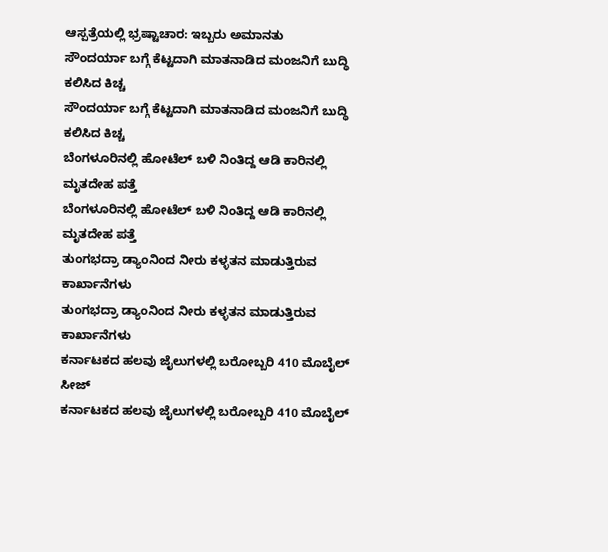ಆಸ್ಪತ್ರೆಯಲ್ಲಿ ಭ್ರಷ್ಟಾಚಾರ: ಇಬ್ಬರು ಅಮಾನತು
ಸೌಂದರ್ಯಾ ಬಗ್ಗೆ ಕೆಟ್ಟದಾಗಿ ಮಾತನಾಡಿದ ಮಂಜನಿಗೆ ಬುದ್ಧಿ ಕಲಿಸಿದ ಕಿಚ್ಚ
ಸೌಂದರ್ಯಾ ಬಗ್ಗೆ ಕೆಟ್ಟದಾಗಿ ಮಾತನಾಡಿದ ಮಂಜನಿಗೆ ಬುದ್ಧಿ ಕಲಿಸಿದ ಕಿಚ್ಚ
ಬೆಂಗಳೂರಿನಲ್ಲಿ ಹೋಟೆಲ್ ಬಳಿ ನಿಂತಿದ್ದ ಆಡಿ ಕಾರಿನಲ್ಲಿ ಮೃತದೇಹ ಪತ್ತೆ
ಬೆಂಗಳೂರಿನಲ್ಲಿ ಹೋಟೆಲ್ ಬಳಿ ನಿಂತಿದ್ದ ಆಡಿ ಕಾರಿನಲ್ಲಿ ಮೃತದೇಹ ಪತ್ತೆ
ತುಂಗಭದ್ರಾ ಡ್ಯಾಂನಿಂದ ನೀರು ಕಳ್ಳತನ ಮಾಡುತ್ತಿರುವ ಕಾರ್ಖಾನೆಗಳು
ತುಂಗಭದ್ರಾ ಡ್ಯಾಂನಿಂದ ನೀರು ಕಳ್ಳತನ ಮಾಡುತ್ತಿರುವ ಕಾರ್ಖಾನೆಗಳು
ಕರ್ನಾಟಕದ ಹಲವು ಜೈಲುಗಳಲ್ಲಿ ಬರೋಬ್ಬರಿ 410 ಮೊಬೈಲ್‌ ಸೀಜ್
ಕರ್ನಾಟಕದ ಹಲವು ಜೈಲುಗಳಲ್ಲಿ ಬರೋಬ್ಬರಿ 410 ಮೊಬೈಲ್‌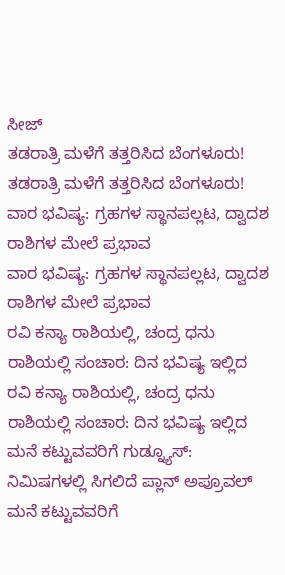ಸೀಜ್
ತಡರಾತ್ರಿ ಮಳೆಗೆ ತತ್ತರಿಸಿದ ಬೆಂಗಳೂರು!
ತಡರಾತ್ರಿ ಮಳೆಗೆ ತತ್ತರಿಸಿದ ಬೆಂಗಳೂರು!
ವಾರ ಭವಿಷ್ಯ: ಗ್ರಹಗಳ ಸ್ಥಾನಪಲ್ಲಟ, ದ್ವಾದಶ ರಾಶಿಗಳ ಮೇಲೆ ಪ್ರಭಾವ
ವಾರ ಭವಿಷ್ಯ: ಗ್ರಹಗಳ ಸ್ಥಾನಪಲ್ಲಟ, ದ್ವಾದಶ ರಾಶಿಗಳ ಮೇಲೆ ಪ್ರಭಾವ
ರವಿ ಕನ್ಯಾ ರಾಶಿಯಲ್ಲಿ, ಚಂದ್ರ ಧನು ರಾಶಿಯಲ್ಲಿ ಸಂಚಾರ: ದಿನ ಭವಿಷ್ಯ ಇಲ್ಲಿದ
ರವಿ ಕನ್ಯಾ ರಾಶಿಯಲ್ಲಿ, ಚಂದ್ರ ಧನು ರಾಶಿಯಲ್ಲಿ ಸಂಚಾರ: ದಿನ ಭವಿಷ್ಯ ಇಲ್ಲಿದ
ಮನೆ ಕಟ್ಟುವವರಿಗೆ ಗುಡ್ನ್ಯೂಸ್: ನಿಮಿಷಗಳಲ್ಲಿ ಸಿಗಲಿದೆ ಪ್ಲಾನ್ ಅಪ್ರೂವಲ್
ಮನೆ ಕಟ್ಟುವವರಿಗೆ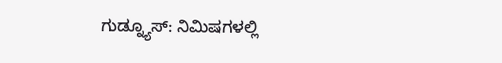ಗುಡ್ನ್ಯೂಸ್: ನಿಮಿಷಗಳಲ್ಲಿ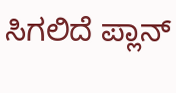ಸಿಗಲಿದೆ ಪ್ಲಾನ್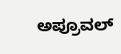ಅಪ್ರೂವಲ್